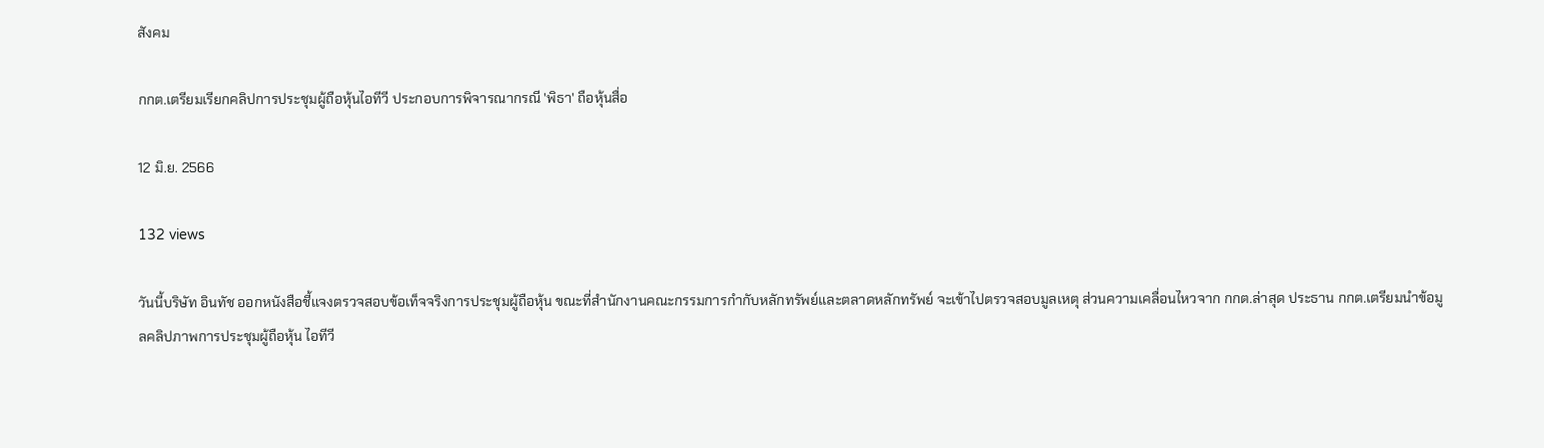สังคม

กกต.เตรียมเรียกคลิปการประชุมผู้ถือหุ้นไอทีวี ประกอบการพิจารณากรณี 'พิธา' ถือหุ้นสื่อ

12 มิ.ย. 2566

132 views

วันนี้บริษัท อินทัช ออกหนังสือชี้แจงตรวจสอบข้อเท็จจริงการประชุมผู้ถือหุ้น ขณะที่สำนักงานคณะกรรมการกำกับหลักทรัพย์และตลาดหลักทรัพย์ จะเข้าไปตรวจสอบมูลเหตุ ส่วนความเคลื่อนไหวจาก กกต.ล่าสุด ประธาน กกต.เตรียมนำข้อมูลคลิปภาพการประชุมผู้ถือหุ้น ไอทีวี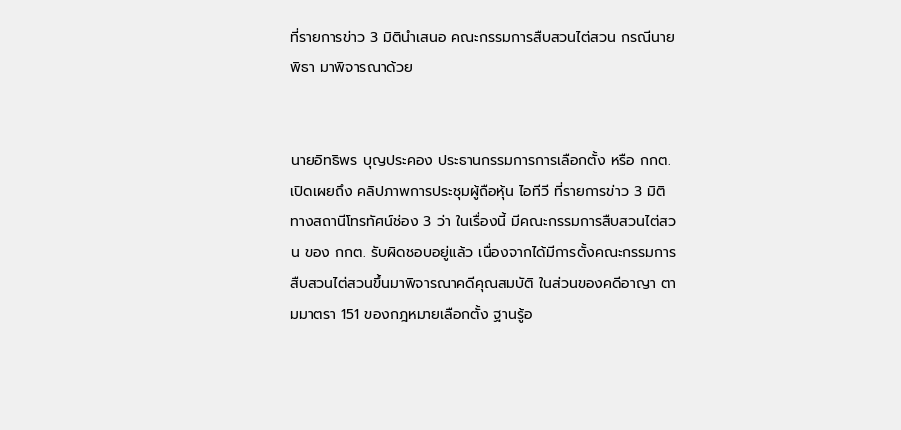ที่รายการข่าว 3 มิตินำเสนอ คณะกรรมการสืบสวนไต่สวน กรณีนายพิธา มาพิจารณาด้วย


นายอิทธิพร บุญประคอง ประธานกรรมการการเลือกตั้ง หรือ กกต.เปิดเผยถึง คลิปภาพการประชุมผู้ถือหุ้น ไอทีวี ที่รายการข่าว 3 มิติ ทางสถานีโทรทัศน์ช่อง 3 ว่า ในเรื่องนี้ มีคณะกรรมการสืบสวนไต่สวน ของ กกต. รับผิดชอบอยู่แล้ว เนื่องจากได้มีการตั้งคณะกรรมการสืบสวนไต่สวนขึ้นมาพิจารณาคดีคุณสมบัติ ในส่วนของคดีอาญา ตามมาตรา 151 ของกฎหมายเลือกตั้ง ฐานรู้อ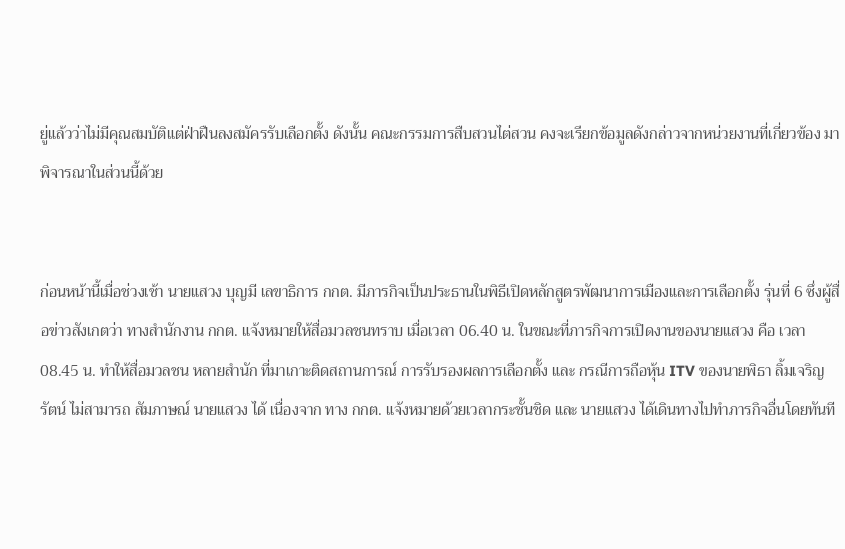ยู่แล้วว่าไม่มีคุณสมบัติแต่ฝ่าฝืนลงสมัครรับเลือกตั้ง ดังนั้น คณะกรรมการสืบสวนไต่สวน คงจะเรียกข้อมูลดังกล่าวจากหน่วยงานที่เกี่ยวข้อง มาพิจารณาในส่วนนี้ด้วย


ก่อนหน้านี้เมื่อช่วงเช้า นายแสวง บุญมี เลขาธิการ กกต. มีภารกิจเป็นประธานในพิธีเปิดหลักสูตรพัฒนาการเมืองและการเลือกตั้ง รุ่นที่ 6 ซึ่งผู้สื่อข่าวสังเกตว่า ทางสำนักงาน กกต. แจ้งหมายให้สื่อมวลชนทราบ เมื่อเวลา 06.40 น. ในขณะที่ภารกิจการเปิดงานของนายแสวง คือ เวลา 08.45 น. ทำให้สื่อมวลชน หลายสำนัก ที่มาเกาะติดสถานการณ์ การรับรองผลการเลือกตั้ง และ กรณีการถือหุ้น ITV ของนายพิธา ลิ้มเจริญรัตน์ ไม่สามารถ สัมภาษณ์ นายแสวง ได้ เนื่องจาก ทาง กกต. แจ้งหมายด้วยเวลากระชั้นชิด และ นายแสวง ได้เดินทางไปทำภารกิจอื่นโดยทันที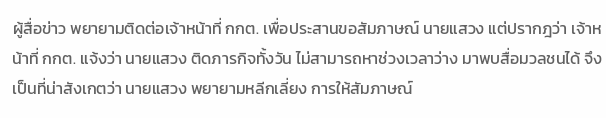ผู้สื่อข่าว พยายามติดต่อเจ้าหน้าที่ กกต. เพื่อประสานขอสัมภาษณ์ นายแสวง แต่ปรากฎว่า เจ้าหน้าที่ กกต. แจ้งว่า นายแสวง ติดภารกิจทั้งวัน ไม่สามารถหาช่วงเวลาว่าง มาพบสื่อมวลชนได้ จึงเป็นที่น่าสังเกตว่า นายแสวง พยายามหลีกเลี่ยง การให้สัมภาษณ์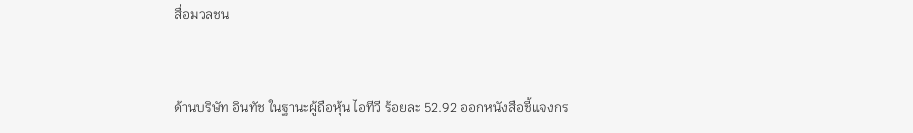สื่อมวลชน


ด้านบริษัท อินทัช ในฐานะผู้ถือหุ้น ไอทีวี ร้อยละ 52.92 ออกหนังสือชี้แจงกร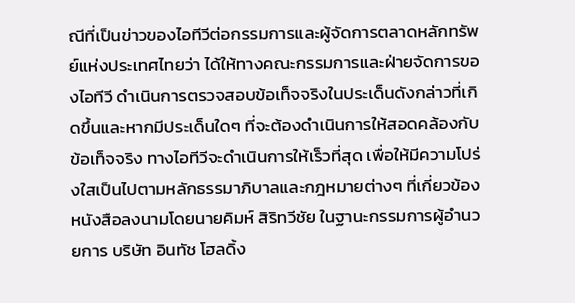ณีที่เป็นข่าวของไอทีวีต่อกรรมการและผู้จัดการตลาดหลักทรัพย์แห่งประเทศไทยว่า ได้ให้ทางคณะกรรมการและฝ่ายจัดการของไอทีวี ดำเนินการตรวจสอบข้อเท็จจริงในประเด็นดังกล่าวที่เกิดขึ้นและหากมีประเด็นใดๆ ที่จะต้องดำเนินการให้สอดคล้องกับข้อเท็จจริง ทางไอทีวีจะดำเนินการให้เร็วที่สุด เพื่อให้มีความโปร่งใสเป็นไปตามหลักธรรมาภิบาลและกฎหมายต่างๆ ที่เกี่ยวข้อง หนังสือลงนามโดยนายคิมห์ สิริทวีชัย ในฐานะกรรมการผู้อำนวยการ บริษัท อินทัช โฮลดิ้ง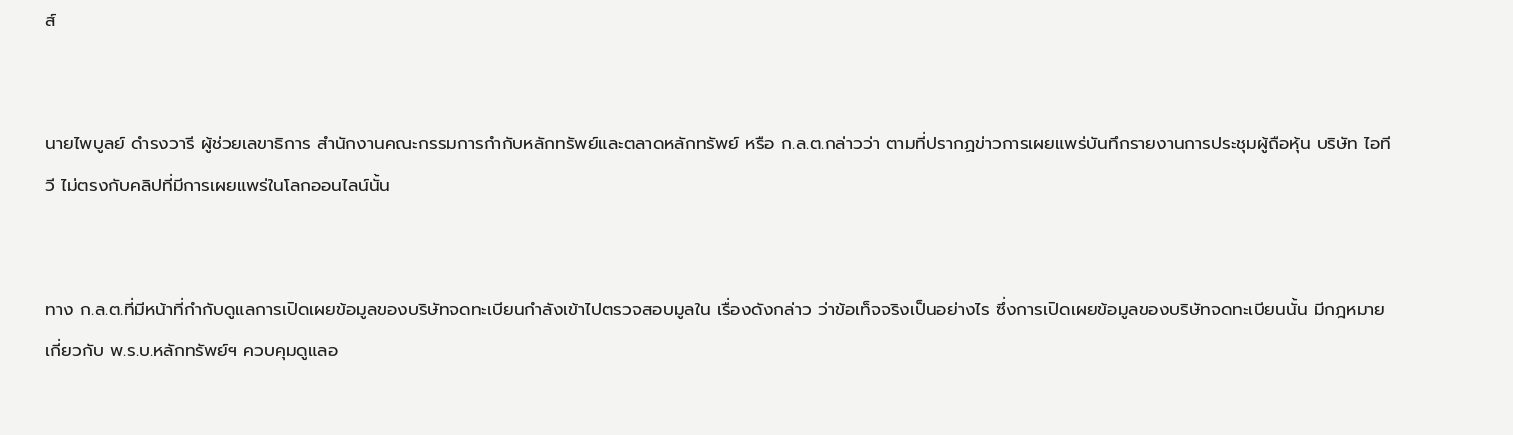ส์


นายไพบูลย์ ดำรงวารี ผู้ช่วยเลขาธิการ สำนักงานคณะกรรมการกำกับหลักทรัพย์และตลาดหลักทรัพย์ หรือ ก.ล.ต.กล่าวว่า ตามที่ปรากฏข่าวการเผยแพร่บันทึกรายงานการประชุมผู้ถือหุ้น บริษัท ไอทีวี ไม่ตรงกับคลิปที่มีการเผยแพร่ในโลกออนไลน์นั้น


ทาง ก.ล.ต.ที่มีหน้าที่กำกับดูแลการเปิดเผยข้อมูลของบริษัทจดทะเบียนกำลังเข้าไปตรวจสอบมูลใน เรื่องดังกล่าว ว่าข้อเท็จจริงเป็นอย่างไร ซึ่งการเปิดเผยข้อมูลของบริษัทจดทะเบียนนั้น มีกฎหมายเกี่ยวกับ พ.ร.บ.หลักทรัพย์ฯ ควบคุมดูแลอ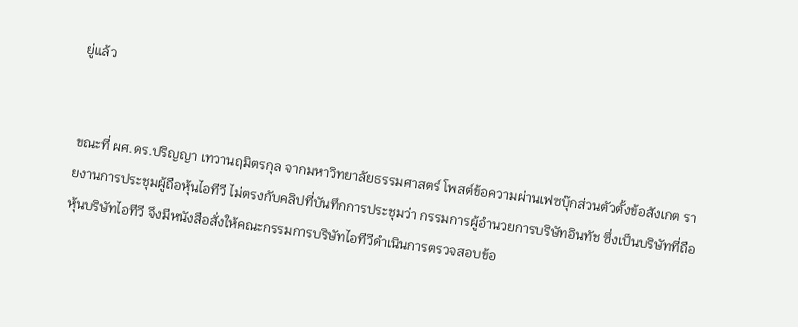ยู่แล้ว


ขณะที่ ผศ.ดร.ปริญญา เทวานฤมิตรกุล จากมหาวิทยาลัยธรรมศาสตร์ โพสต์ข้อความผ่านเฟซบุ๊กส่วนตัวตั้งข้อสังเกต รายงานการประชุมผู้ถือหุ้นไอทีวี ไม่ตรงกับคลิปที่บันทึกการประชุมว่า กรรมการผู้อำนวยการบริษัทอินทัช ซึ่งเป็นบริษัทที่ถือหุ้นบริษัทไอทีวี จึงมีหนังสือสั่งให้คณะกรรมการบริษัทไอทีวีดำเนินการตรวจสอบข้อ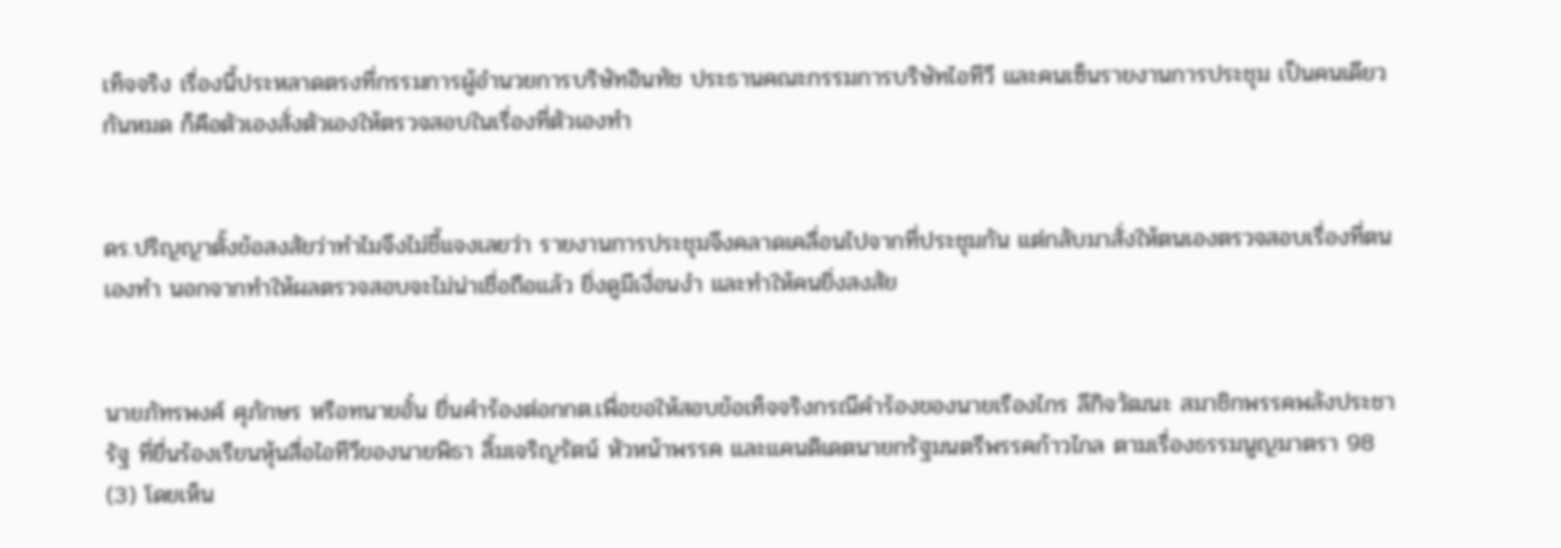เท็จจริง เรื่องนี้ประหลาดตรงที่กรรมการผู้อำนวยการบริษัทอินทัช ประธานคณะกรรมการบริษัทไอทีวี และคนเซ็นรายงานการประชุม เป็นคนเดียวกันหมด ก็คือตัวเองสั่งตัวเองให้ตรวจสอบในเรื่องที่ตัวเองทำ


ดร.ปริญญาตั้งข้อสงสัยว่าทำไมจึงไม่ชี้แจงเลยว่า รายงานการประชุมจึงคลาดเคลื่อนไปจากที่ประชุมกัน แต่กลับมาสั่งให้ตนเองตรวจสอบเรื่องที่ตนเองทำ นอกจากทำให้ผลตรวจสอบจะไม่น่าเชื่อถือแล้ว ยิ่งดูมีเงื่อนงำ และทำให้คนยิ่งสงสัย


นายภัทรพงศ์ ศุภักษร หรือทนายอั๋น ยื่นคำร้องต่อกกต.เพื่อขอให้สอบข้อเท็จจริงกรณีคำร้องของนายเรืองไกร ลีกิจวัฒนะ สมาชิกพรรคพลังประชารัฐ ที่ยื่นร้องเรียนหุ้นสื่อไอทีวีของนายพิธา ลิ้มเจริญรัตน์ หัวหน้าพรรค และแคนดิเดตนายกรัฐมนตรีพรรคก้าวไกล ตามเรื่องธรรมนูญมาตรา 98 (3) โดยเห็น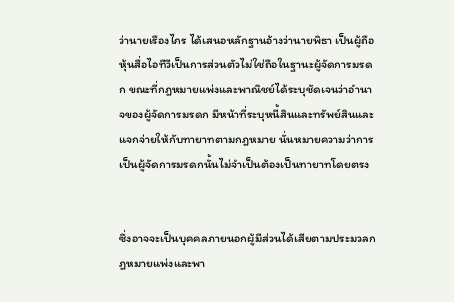ว่านายเรืองไกร ได้เสนอหลักฐานอ้างว่านายพิธา เป็นผู้ถือหุ้นสื่อไอทีวีเป็นการส่วนตัวไม่ใช่ถือในฐานะผู้จัดการมรดก ขณะที่กฎหมายแพ่งและพาณิชย์ได้ระบุชัดเจนว่าอำนาจของผู้จัดการมรดก มีหน้าที่ระบุหนี้สินและทรัพย์สินและแจกจ่ายให้กับทายาทตามกฎหมาย นั่นหมายความว่าการเป็นผู้จัดการมรดกนั้นไม่จำเป็นต้องเป็นทายาทโดยตรง


ซึ่งอาจจะเป็นบุคคลภายนอกผู้มีส่วนได้เสียตามประมวลกฎหมายแพ่งและพา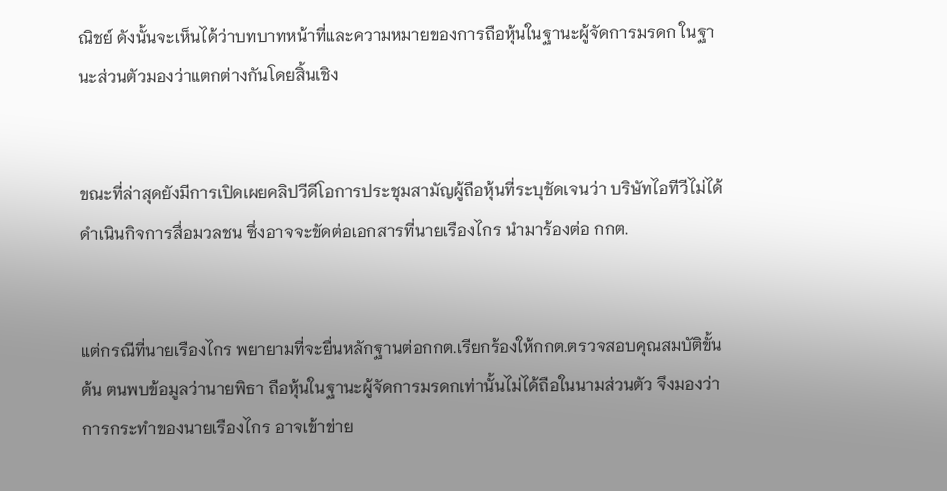ณิชย์ ดังนั้นจะเห็นได้ว่าบทบาทหน้าที่และความหมายของการถือหุ้นในฐานะผู้จัดการมรดก ในฐานะส่วนตัวมองว่าแตกต่างกันโดยสิ้นเชิง


ขณะที่ล่าสุดยังมีการเปิดเผยคลิปวีดีโอการประชุมสามัญผู้ถือหุ้นที่ระบุชัดเจนว่า บริษัทไอทีวีไม่ได้ดำเนินกิจการสื่อมวลชน ซึ่งอาจจะขัดต่อเอกสารที่นายเรืองไกร นำมาร้องต่อ กกต.


แต่กรณีที่นายเรืองไกร พยายามที่จะยื่นหลักฐานต่อกกต.เรียกร้องให้กกต.ตรวจสอบคุณสมบัติขั้นต้น ตนพบข้อมูลว่านายพิธา ถือหุ้นในฐานะผู้จัดการมรดกเท่านั้นไม่ได้ถือในนามส่วนตัว จึงมองว่าการกระทำของนายเรืองไกร อาจเข้าข่าย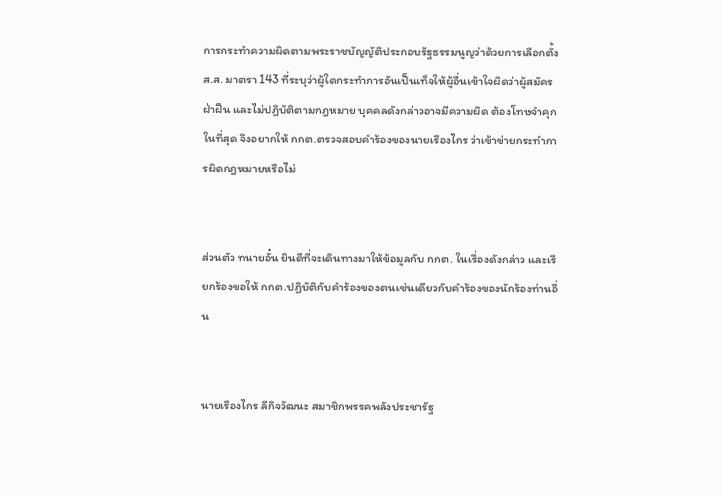การกระทำความผิดตามพระราชบัญญัติประกอบรัฐธรรมนูญว่าด้วยการเลือกตั้ง ส.ส. มาตรา 143 ที่ระบุว่าผู้ใดกระทำการอันเป็นเท็จให้ผู้อื่นเข้าใจผิดว่าผู้สมัครฝ่าฝืน และไม่ปฏิบัติตามกฎหมาย บุคคลดังกล่าวอาจมีความผิด ต้องโทษจำคุกในที่สุด จึงอยากให้ กกต.ตรวจสอบคำร้องของนายเรืองไกร ว่าเข้าข่ายกระทำการผิดกฎหมายหรือไม่


ส่วนตัว ทนายอั๋น ยินดีที่จะเดินทางมาให้ข้อมูลกับ กกต. ในเรื่องดังกล่าว และเรียกร้องขอให้ กกต.ปฏิบัติกับคำร้องของตนเช่นเดียวกับคำร้องของนักร้องท่านอื่น


นายเรืองไกร ลีกิจวัฒนะ สมาชิกพรรคพลังประชารัฐ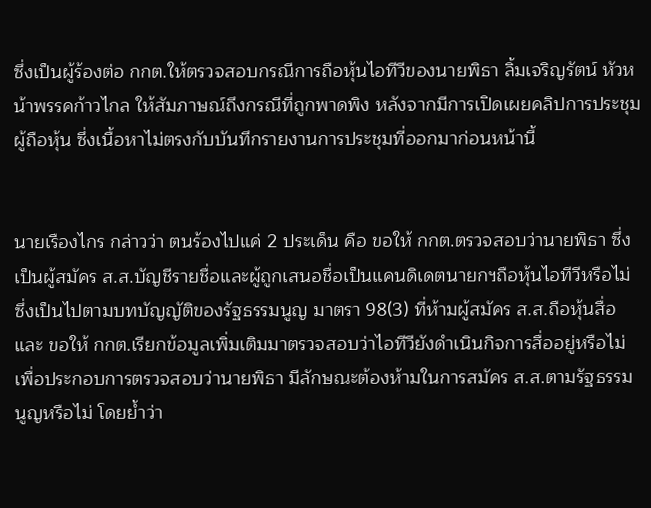ซึ่งเป็นผู้ร้องต่อ กกต.ให้ตรวจสอบกรณีการถือหุ้นไอทีวีของนายพิธา ลิ้มเจริญรัตน์ หัวหน้าพรรคก้าวไกล ให้สัมภาษณ์ถึงกรณีที่ถูกพาดพิง หลังจากมีการเปิดเผยคลิปการประชุมผู้ถือหุ้น ซึ่งเนื้อหาไม่ตรงกับบันทึกรายงานการประชุมที่ออกมาก่อนหน้านี้


นายเรืองไกร กล่าวว่า ตนร้องไปแค่ 2 ประเด็น คือ ขอให้ กกต.ตรวจสอบว่านายพิธา ซึ่งเป็นผู้สมัคร ส.ส.บัญชีรายชื่อและผู้ถูกเสนอชื่อเป็นแคนดิเดตนายกฯถือหุ้นไอทีวีหรือไม่ ซึ่งเป็นไปตามบทบัญญัติของรัฐธรรมนูญ มาตรา 98(3) ที่ห้ามผู้สมัคร ส.ส.ถือหุ้นสื่อ และ ขอให้ กกต.เรียกข้อมูลเพิ่มเติมมาตรวจสอบว่าไอทีวียังดำเนินกิจการสื่ออยู่หรือไม่ เพื่อประกอบการตรวจสอบว่านายพิธา มีลักษณะต้องห้ามในการสมัคร ส.ส.ตามรัฐธรรมนูญหรือไม่ โดยย้ำว่า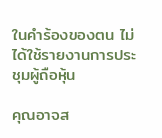ในคำร้องของตน ไม่ได้ใช้รายงานการประชุมผู้ถือหุ้น

คุณอาจส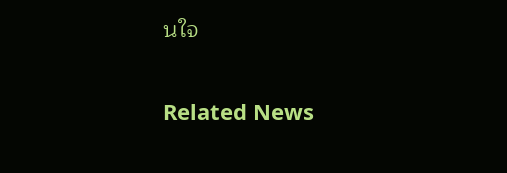นใจ

Related News